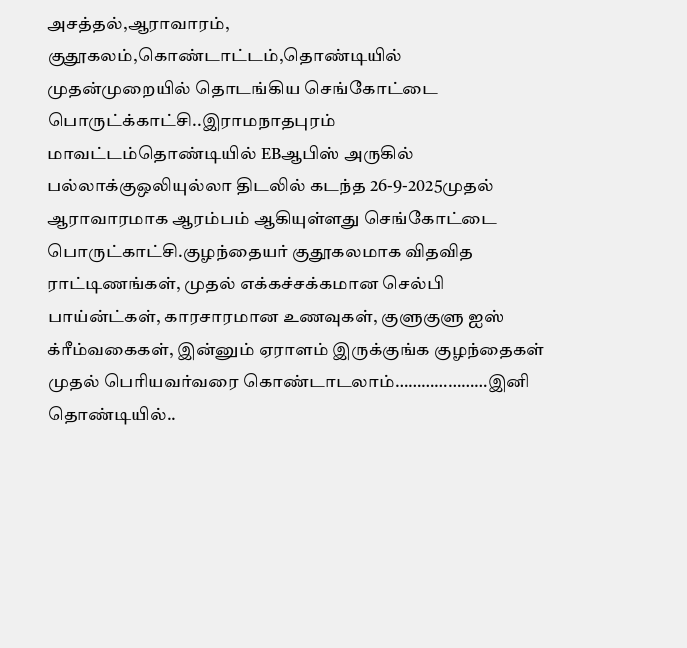அசத்தல்,ஆராவாரம், குதூகலம்,கொண்டாட்டம்,தொண்டியில் முதன்முறையில் தொடங்கிய செங்கோட்டை பொருட்க்காட்சி..இராமநாதபுரம் மாவட்டம்தொண்டியில் EBஆபிஸ் அருகில் பல்லாக்குஒலியுல்லா திடலில் கடந்த 26-9-2025முதல் ஆராவாரமாக ஆரம்பம் ஆகியுள்ளது செங்கோட்டை பொருட்காட்சி.குழந்தையர் குதூகலமாக விதவித ராட்டிணங்கள், முதல் எக்கச்சக்கமான செல்பி பாய்ன்ட்கள், காரசாரமான உணவுகள், குளுகுளு ஐஸ் க்ரீம்வகைகள், இன்னும் ஏராளம் இருக்குங்க குழந்தைகள் முதல் பெரியவர்வரை கொண்டாடலாம்…………………இனி தொண்டியில்..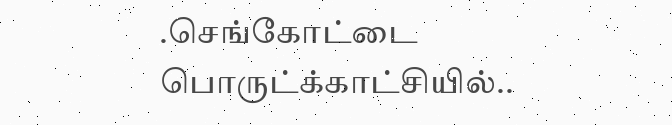.செங்கோட்டை பொருட்க்காட்சியில்..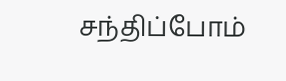சந்திப்போம்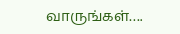வாருங்கள்….